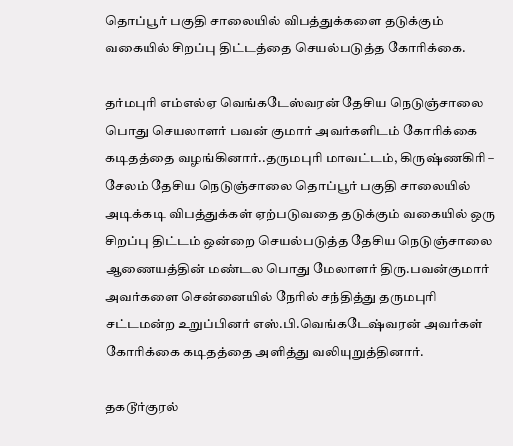தொப்பூர் பகுதி சாலையில் விபத்துக்களை தடுக்கும் வகையில் சிறப்பு திட்டத்தை செயல்படுத்த கோரிக்கை.

தர்மபுரி எம்எல்ஏ வெங்கடேஸ்வரன் தேசிய நெடுஞ்சாலை பொது செயலாளர் பவன் குமார் அவர்களிடம் கோரிக்கை கடிதத்தை வழங்கினார்..தருமபுரி மாவட்டம், கிருஷ்ணகிரி – சேலம் தேசிய நெடுஞ்சாலை தொப்பூர் பகுதி சாலையில் அடிக்கடி விபத்துக்கள் ஏற்படுவதை தடுக்கும் வகையில் ஒரு சிறப்பு திட்டம் ஒன்றை செயல்படுத்த தேசிய நெடுஞ்சாலை ஆணையத்தின் மண்டல பொது மேலாளர் திரு.பவன்குமார் அவர்களை சென்னையில் நேரில் சந்தித்து தருமபுரி சட்டமன்ற உறுப்பினர் எஸ்.பி.வெங்கடேஷ்வரன் அவர்கள் கோரிக்கை கடிதத்தை அளித்து வலியுறுத்தினார்.

தகடூர்குரல்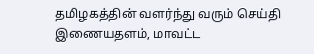தமிழகத்தின் வளர்ந்து வரும் செய்தி இணையதளம், மாவட்ட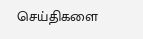செய்திகளை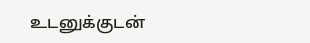உடனுக்குடன்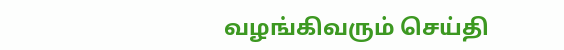வழங்கிவரும் செய்தி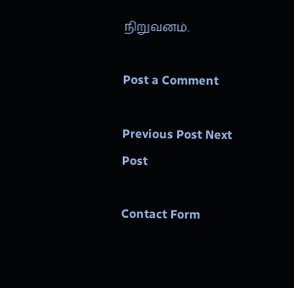நிறுவனம்.

Post a Comment

Previous Post Next Post

Contact Form